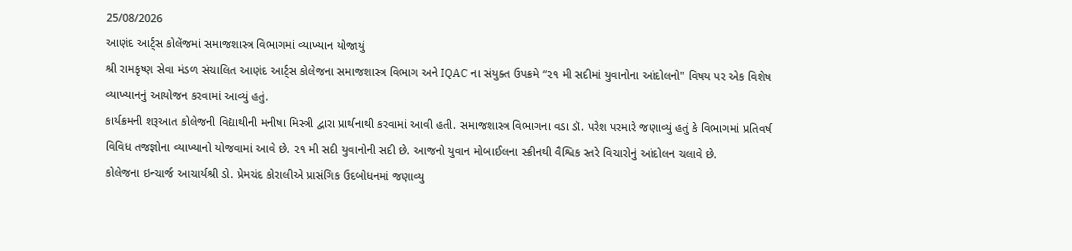25/08/2026
આણંદ આર્ટ્સ કોલેંજમાં સમાજશાસ્ત્ર વિભાગમાં વ્યાખ્યાન યોજાયું
શ્રી રામકૃષ્ણ સેવા મંડળ સંચાલિત આણંદ આર્ટ્સ કોલેજના સમાજશાસ્ત્ર વિભાગ અને IQAC ના સંયુક્ત ઉપક્રમે “૨૧ મી સદીમાં યુવાનોના આંદોલનો" વિષય પર એક વિશેષ વ્યાખ્યાનનું આયોજન કરવામાં આવ્યું હતું.
કાર્યક્રમની શરૂઆત કોલેજની વિદ્યાથીની મનીષા મિસ્ત્રી દ્વારા પ્રાર્થનાથી કરવામાં આવી હતી. સમાજશાસ્ત્ર વિભાગના વડા ડૉ. પરેશ પરમારે જણાવ્યું હતું કે વિભાગમાં પ્રતિવર્ષ વિવિધ તજજ્ઞોના વ્યાખ્યાનો યોજવામાં આવે છે. ૨૧ મી સદી યુવાનોની સદી છે. આજનો યુવાન મોબાઈલના સ્ક્રીનથી વૈશ્વિક સ્તરે વિચારોનું આંદોલન ચલાવે છે.
કોલેજના ઇન્ચાર્જ આચાર્યશ્રી ડો. પ્રેમચંદ કોરાલીએ પ્રાસંગિક ઉદબોધનમાં જણાવ્યુ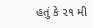હતું કે ૨૧ મી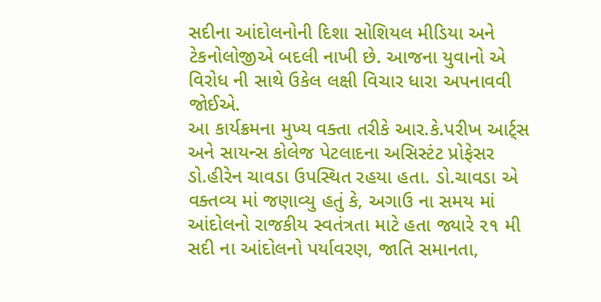સદીના આંદોલનોની દિશા સોશિયલ મીડિયા અને ટેકનોલોજીએ બદલી નાખી છે. આજના યુવાનો એ વિરોધ ની સાથે ઉકેલ લક્ષી વિચાર ધારા અપનાવવી જોઈએ.
આ કાર્યક્રમના મુખ્ય વક્તા તરીકે આર.કે.પરીખ આર્ટ્સ અને સાયન્સ કોલેજ પેટલાદના અસિસ્ટંટ પ્રોફેસર ડો.હીરેન ચાવડા ઉપસ્થિત રહયા હતા. ડો.ચાવડા એ વક્તવ્ય માં જણાવ્યુ હતું કે, અગાઉ ના સમય માં આંદોલનો રાજકીય સ્વતંત્રતા માટે હતા જ્યારે ૨૧ મી સદી ના આંદોલનો પર્યાવરણ, જાતિ સમાનતા,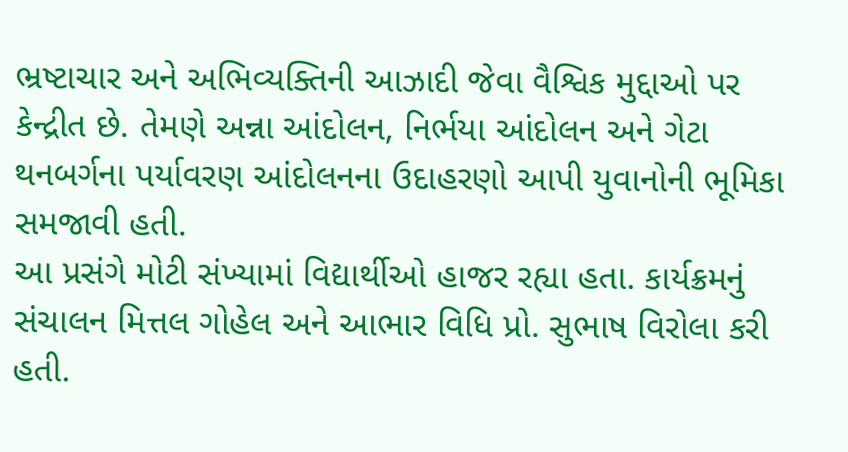ભ્રષ્ટાચાર અને અભિવ્યક્તિની આઝાદી જેવા વૈશ્વિક મુદ્દાઓ પર કેન્દ્રીત છે. તેમણે અન્ના આંદોલન, નિર્ભયા આંદોલન અને ગેટા થનબર્ગના પર્યાવરણ આંદોલનના ઉદાહરણો આપી યુવાનોની ભૂમિકા સમજાવી હતી.
આ પ્રસંગે મોટી સંખ્યામાં વિદ્યાર્થીઓ હાજર રહ્યા હતા. કાર્યક્રમનું સંચાલન મિત્તલ ગોહેલ અને આભાર વિધિ પ્રો. સુભાષ વિરોલા કરી હતી.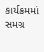કાર્યક્રમમાં સમગ્ર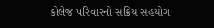કોલેજ પરિવારનો સક્રિય સહયોગ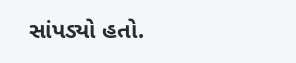સાંપડ્યો હતો.